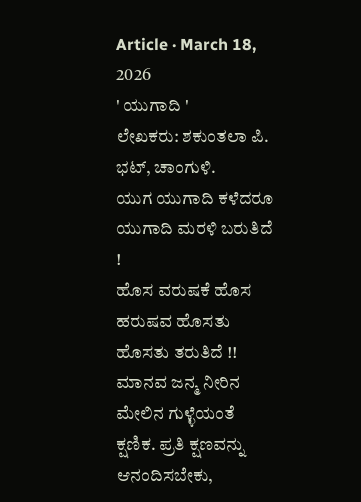Article · March 18, 2026
' ಯುಗಾದಿ '
ಲೇಖಕರು: ಶಕುಂತಲಾ ಪಿ. ಭಟ್, ಚಾಂಗುಳಿ.
ಯುಗ ಯುಗಾದಿ ಕಳೆದರೂ ಯುಗಾದಿ ಮರಳಿ ಬರುತಿದೆ !
ಹೊಸ ವರುಷಕೆ ಹೊಸ ಹರುಷವ ಹೊಸತು ಹೊಸತು ತರುತಿದೆ !!
ಮಾನವ ಜನ್ಮ ನೀರಿನ ಮೇಲಿನ ಗುಳ್ಳೆಯಂತೆ ಕ್ಷಣಿಕ. ಪ್ರತಿ ಕ್ಷಣವನ್ನು ಆನಂದಿಸಬೇಕು,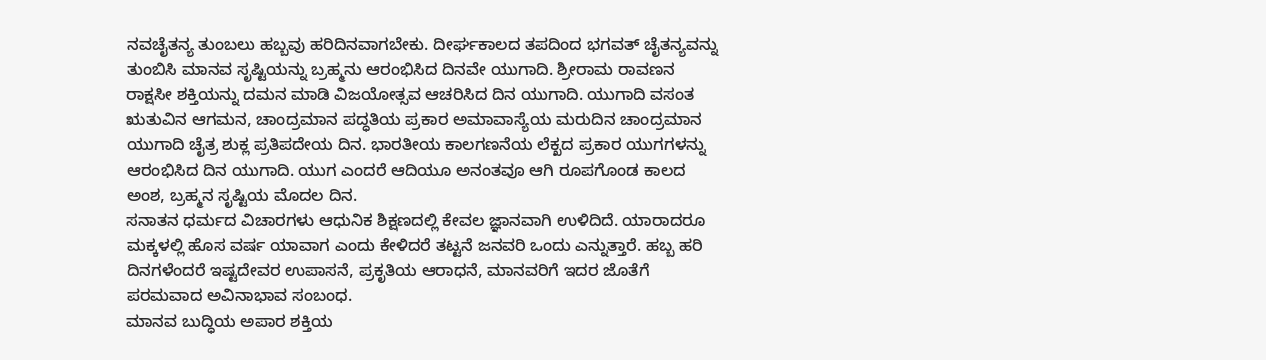ನವಚೈತನ್ಯ ತುಂಬಲು ಹಬ್ಬವು ಹರಿದಿನವಾಗಬೇಕು. ದೀರ್ಘಕಾಲದ ತಪದಿಂದ ಭಗವತ್ ಚೈತನ್ಯವನ್ನು ತುಂಬಿಸಿ ಮಾನವ ಸೃಷ್ಟಿಯನ್ನು ಬ್ರಹ್ಮನು ಆರಂಭಿಸಿದ ದಿನವೇ ಯುಗಾದಿ. ಶ್ರೀರಾಮ ರಾವಣನ ರಾಕ್ಷಸೀ ಶಕ್ತಿಯನ್ನು ದಮನ ಮಾಡಿ ವಿಜಯೋತ್ಸವ ಆಚರಿಸಿದ ದಿನ ಯುಗಾದಿ. ಯುಗಾದಿ ವಸಂತ ಋತುವಿನ ಆಗಮನ, ಚಾಂದ್ರಮಾನ ಪದ್ಧತಿಯ ಪ್ರಕಾರ ಅಮಾವಾಸ್ಯೆಯ ಮರುದಿನ ಚಾಂದ್ರಮಾನ ಯುಗಾದಿ ಚೈತ್ರ ಶುಕ್ಲ ಪ್ರತಿಪದೇಯ ದಿನ. ಭಾರತೀಯ ಕಾಲಗಣನೆಯ ಲೆಕ್ಖದ ಪ್ರಕಾರ ಯುಗಗಳನ್ನು ಆರಂಭಿಸಿದ ದಿನ ಯುಗಾದಿ. ಯುಗ ಎಂದರೆ ಆದಿಯೂ ಅನಂತವೂ ಆಗಿ ರೂಪಗೊಂಡ ಕಾಲದ ಅಂಶ, ಬ್ರಹ್ಮನ ಸೃಷ್ಟಿಯ ಮೊದಲ ದಿನ.
ಸನಾತನ ಧರ್ಮದ ವಿಚಾರಗಳು ಆಧುನಿಕ ಶಿಕ್ಷಣದಲ್ಲಿ ಕೇವಲ ಜ್ಞಾನವಾಗಿ ಉಳಿದಿದೆ. ಯಾರಾದರೂ ಮಕ್ಕಳಲ್ಲಿ ಹೊಸ ವರ್ಷ ಯಾವಾಗ ಎಂದು ಕೇಳಿದರೆ ತಟ್ಟನೆ ಜನವರಿ ಒಂದು ಎನ್ನುತ್ತಾರೆ. ಹಬ್ಬ ಹರಿ ದಿನಗಳೆಂದರೆ ಇಷ್ಟದೇವರ ಉಪಾಸನೆ, ಪ್ರಕೃತಿಯ ಆರಾಧನೆ, ಮಾನವರಿಗೆ ಇದರ ಜೊತೆಗೆ ಪರಮವಾದ ಅವಿನಾಭಾವ ಸಂಬಂಧ.
ಮಾನವ ಬುದ್ಧಿಯ ಅಪಾರ ಶಕ್ತಿಯ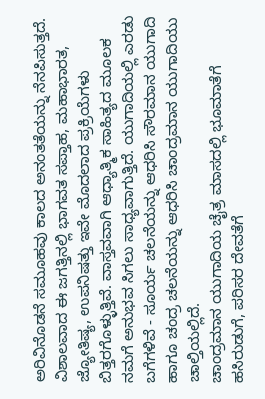ಅರಿವಿನೊಡನೆ ಸಮೂಹವು ಕಾಲದ ಅನಂತತೆಯನ್ನು ನೆನಪಿಸುತ್ತದೆ. ವಿಶಾಲವಾದ ಈ ಜಗತ್ತಿನಲ್ಲಿ ಭಾಗವತ ಸಪ್ತಾಹ, ಮಹಾಭಾರತ, ಜ್ಯೋತಿಷ್ಯ, ಉಪನಿಷತ್ತು ಇವೇ ಮೊದಲಾದ ಪ್ರಕ್ರಿಯೆಗಳು ಬಿತ್ತರಗೊಳ್ಳುತ್ತಿವೆ. ವಾಸ್ತವವಾಗಿ ಆಧ್ಯಾತ್ಮಿಕ ಸಾಹಿತ್ಯದ ಮೂಲಕ ನಮಗೆ ಅನುಭವ ಸಿಗಲು ಸಾಧ್ಯವಾಗುತ್ತಿದೆ. ಯುಗಾದಿಯಲ್ಲಿ ಎರಡು ಬಗೆಗಳಿವೆ - ಸೂರ್ಯ ಚಲನೆಯನ್ನು ಆಧರಿಸಿ ಸೌರಮಾನ ಯುಗಾದಿ ಹಾಗೂ ಚಂದ್ರ ಚಲನೆಯನ್ನು ಆಧರಿಸಿ ಚಾಂದ್ರಮಾನ ಯುಗಾದಿಯು ಚಾಲ್ತಿಯಲ್ಲಿದೆ.
ಚಾಂದ್ರಮಾನ ಯುಗಾದಿಯ ಚೈತ್ರ ಮಾಸದಲ್ಲಿ ಭೂಮಾತೆಗೆ ಹಸಿರುಡುಗೆ, ಪರಿಸರ ದೇವತೆಗೆ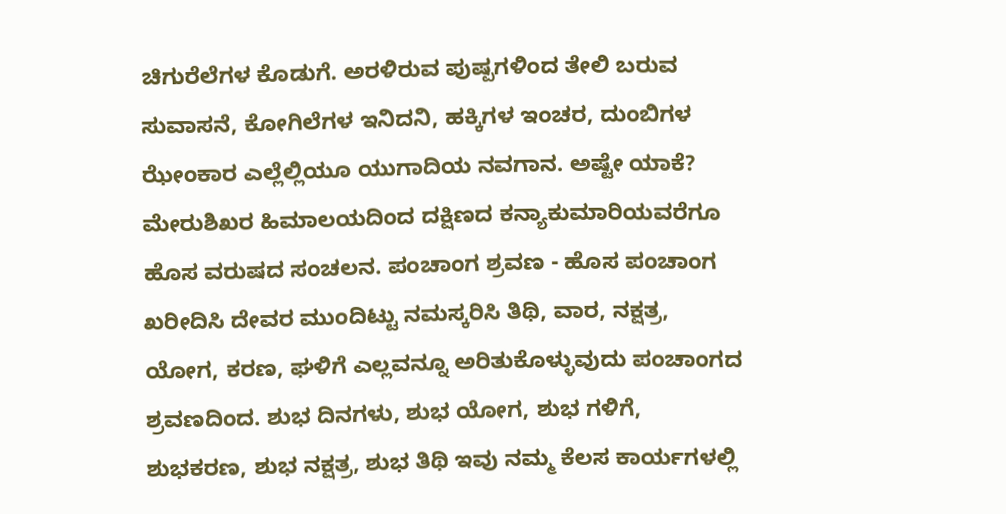ಚಿಗುರೆಲೆಗಳ ಕೊಡುಗೆ. ಅರಳಿರುವ ಪುಷ್ಪಗಳಿಂದ ತೇಲಿ ಬರುವ ಸುವಾಸನೆ, ಕೋಗಿಲೆಗಳ ಇನಿದನಿ, ಹಕ್ಕಿಗಳ ಇಂಚರ, ದುಂಬಿಗಳ ಝೇಂಕಾರ ಎಲ್ಲೆಲ್ಲಿಯೂ ಯುಗಾದಿಯ ನವಗಾನ. ಅಷ್ಟೇ ಯಾಕೆ? ಮೇರುಶಿಖರ ಹಿಮಾಲಯದಿಂದ ದಕ್ಷಿಣದ ಕನ್ಯಾಕುಮಾರಿಯವರೆಗೂ ಹೊಸ ವರುಷದ ಸಂಚಲನ. ಪಂಚಾಂಗ ಶ್ರವಣ - ಹೊಸ ಪಂಚಾಂಗ ಖರೀದಿಸಿ ದೇವರ ಮುಂದಿಟ್ಟು ನಮಸ್ಕರಿಸಿ ತಿಥಿ, ವಾರ, ನಕ್ಷತ್ರ, ಯೋಗ, ಕರಣ, ಘಳಿಗೆ ಎಲ್ಲವನ್ನೂ ಅರಿತುಕೊಳ್ಳುವುದು ಪಂಚಾಂಗದ ಶ್ರವಣದಿಂದ. ಶುಭ ದಿನಗಳು, ಶುಭ ಯೋಗ, ಶುಭ ಗಳಿಗೆ, ಶುಭಕರಣ, ಶುಭ ನಕ್ಷತ್ರ, ಶುಭ ತಿಥಿ ಇವು ನಮ್ಮ ಕೆಲಸ ಕಾರ್ಯಗಳಲ್ಲಿ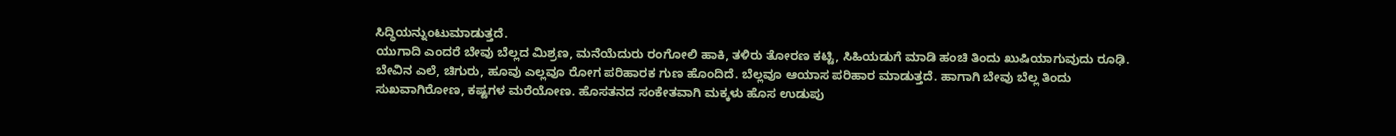ಸಿದ್ಧಿಯನ್ನುಂಟುಮಾಡುತ್ತದೆ.
ಯುಗಾದಿ ಎಂದರೆ ಬೇವು ಬೆಲ್ಲದ ಮಿಶ್ರಣ, ಮನೆಯೆದುರು ರಂಗೋಲಿ ಹಾಕಿ, ತಳಿರು ತೋರಣ ಕಟ್ಟಿ, ಸಿಹಿಯಡುಗೆ ಮಾಡಿ ಹಂಚಿ ತಿಂದು ಖುಷಿಯಾಗುವುದು ರೂಢಿ. ಬೇವಿನ ಎಲೆ, ಚಿಗುರು, ಹೂವು ಎಲ್ಲವೂ ರೋಗ ಪರಿಹಾರಕ ಗುಣ ಹೊಂದಿದೆ. ಬೆಲ್ಲವೂ ಆಯಾಸ ಪರಿಹಾರ ಮಾಡುತ್ತದೆ. ಹಾಗಾಗಿ ಬೇವು ಬೆಲ್ಲ ತಿಂದು ಸುಖವಾಗಿರೋಣ, ಕಷ್ಟಗಳ ಮರೆಯೋಣ. ಹೊಸತನದ ಸಂಕೇತವಾಗಿ ಮಕ್ಕಳು ಹೊಸ ಉಡುಪು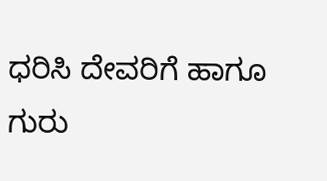ಧರಿಸಿ ದೇವರಿಗೆ ಹಾಗೂ ಗುರು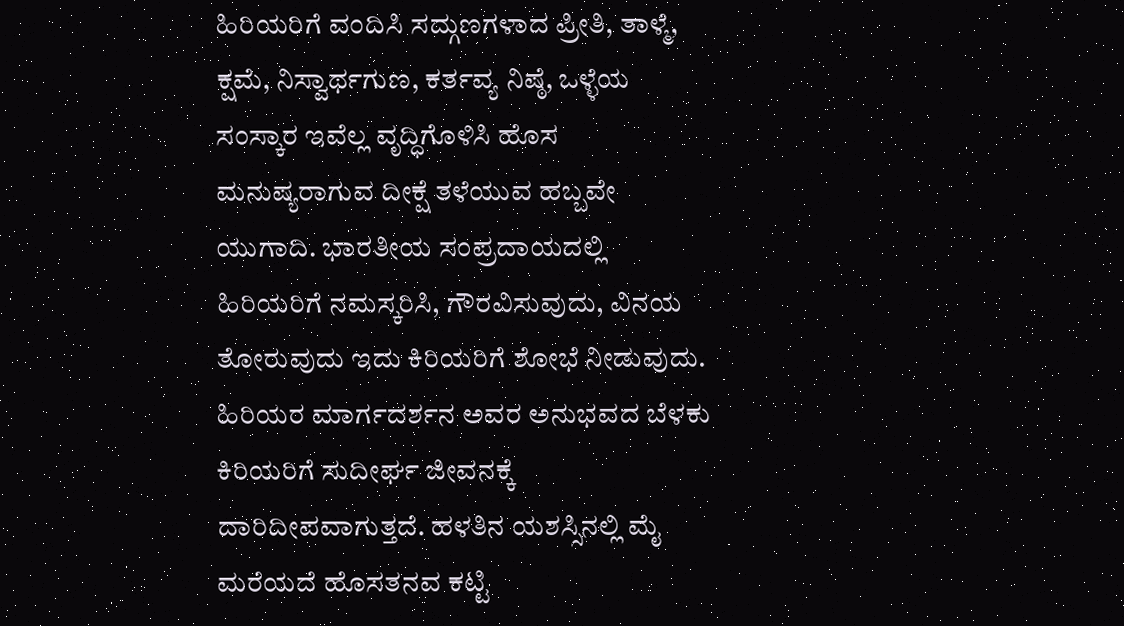ಹಿರಿಯರಿಗೆ ವಂದಿಸಿ ಸದ್ಗುಣಗಳಾದ ಪ್ರೀತಿ, ತಾಳ್ಮೆ, ಕ್ಷಮೆ, ನಿಸ್ವಾರ್ಥಗುಣ, ಕರ್ತವ್ಯ ನಿಷ್ಠೆ, ಒಳ್ಳೆಯ ಸಂಸ್ಕಾರ ಇವೆಲ್ಲ ವೃದ್ಧಿಗೊಳಿಸಿ ಹೊಸ ಮನುಷ್ಯರಾಗುವ ದೀಕ್ಷೆ ತಳೆಯುವ ಹಬ್ಬವೇ ಯುಗಾದಿ. ಭಾರತೀಯ ಸಂಪ್ರದಾಯದಲ್ಲಿ ಹಿರಿಯರಿಗೆ ನಮಸ್ಕರಿಸಿ, ಗೌರವಿಸುವುದು, ವಿನಯ ತೋರುವುದು ಇದು ಕಿರಿಯರಿಗೆ ಶೋಭೆ ನೀಡುವುದು. ಹಿರಿಯರ ಮಾರ್ಗದರ್ಶನ ಅವರ ಅನುಭವದ ಬೆಳಕು ಕಿರಿಯರಿಗೆ ಸುದೀರ್ಘ ಜೀವನಕ್ಕೆ ದಾರಿದೀಪವಾಗುತ್ತದೆ. ಹಳತಿನ ಯಶಸ್ಸಿನಲ್ಲಿ ಮೈ ಮರೆಯದೆ ಹೊಸತನವ ಕಟ್ಟಿ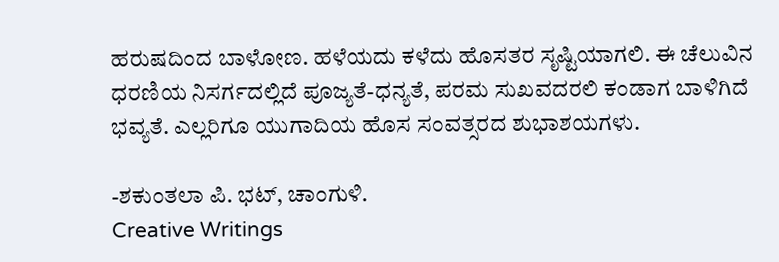ಹರುಷದಿಂದ ಬಾಳೋಣ. ಹಳೆಯದು ಕಳೆದು ಹೊಸತರ ಸೃಷ್ಟಿಯಾಗಲಿ. ಈ ಚೆಲುವಿನ ಧರಣಿಯ ನಿಸರ್ಗದಲ್ಲಿದೆ ಪೂಜ್ಯತೆ-ಧನ್ಯತೆ, ಪರಮ ಸುಖವದರಲಿ ಕಂಡಾಗ ಬಾಳಿಗಿದೆ ಭವ್ಯತೆ. ಎಲ್ಲರಿಗೂ ಯುಗಾದಿಯ ಹೊಸ ಸಂವತ್ಸರದ ಶುಭಾಶಯಗಳು.

-ಶಕುಂತಲಾ ಪಿ. ಭಟ್, ಚಾಂಗುಳಿ.
Creative Writings